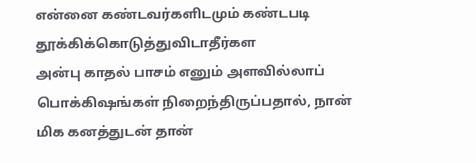என்னை கண்டவர்களிடமும் கண்டபடி
தூக்கிக்கொடுத்துவிடாதீர்கள
அன்பு காதல் பாசம் எனும் அளவில்லாப்
பொக்கிஷங்கள் நிறைந்திருப்பதால், நான்
மிக கனத்துடன் தான்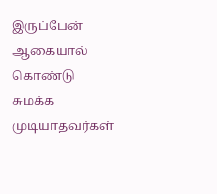இருப்பேன் ஆகையால்
கொண்டு சுமக்க முடியாதவர்கள்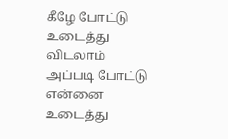கீழே போட்டு
உடைத்து விடலாம் அப்படி போட்டு என்னை
உடைத்து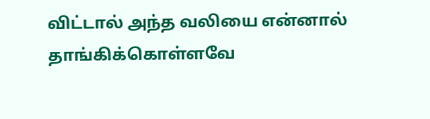விட்டால் அந்த வலியை என்னால்
தாங்கிக்கொள்ளவே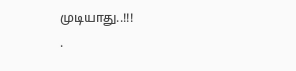முடியாது..!!!
.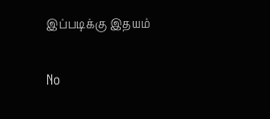இப்படிக்கு இதயம்

No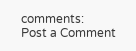comments:
Post a Comment